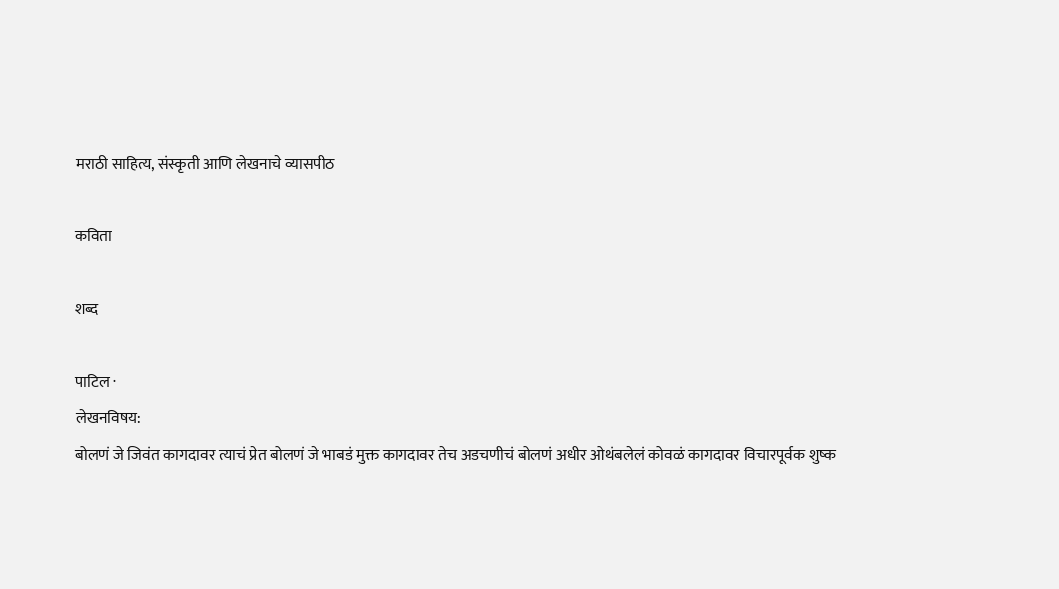मराठी साहित्य, संस्कृती आणि लेखनाचे व्यासपीठ

कविता

शब्द

पाटिल ·
लेखनविषय:
बोलणं जे जिवंत कागदावर त्याचं प्रेत बोलणं जे भाबडं मुक्त कागदावर तेच अडचणीचं बोलणं अधीर ओथंबलेलं कोवळं कागदावर विचारपूर्वक शुष्क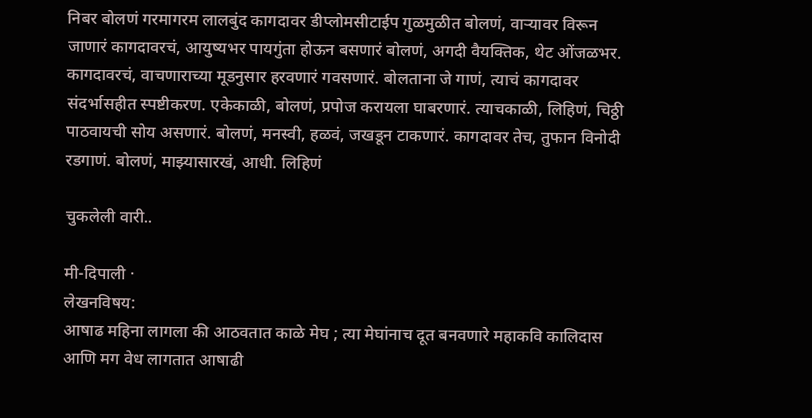निबर बोलणं गरमागरम लालबुंद कागदावर डीप्लोमसीटाईप गुळमुळीत बोलणं, वार्‍यावर विरून जाणारं कागदावरचं, आयुष्यभर पायगुंता होऊन बसणारं बोलणं, अगदी वैयक्तिक, थेट ओंजळभर. कागदावरचं, वाचणाराच्या मूडनुसार हरवणारं गवसणारं. बोलताना जे गाणं, त्याचं कागदावर संदर्भासहीत स्पष्टीकरण. एकेकाळी, बोलणं, प्रपोज करायला घाबरणारं. त्याचकाळी, लिहिणं, चिठ्ठी पाठवायची सोय असणारं. बोलणं, मनस्वी, हळवं, जखडून टाकणारं. कागदावर तेच, तुफान विनोदी रडगाणं. बोलणं, माझ्यासारखं, आधी. लिहिणं

चुकलेली वारी..

मी-दिपाली ·
लेखनविषय:
आषाढ महिना लागला की आठवतात काळे मेघ ; त्या मेघांनाच दूत बनवणारे महाकवि कालिदास आणि मग वेध लागतात आषाढी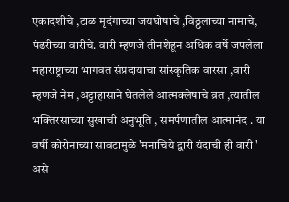एकादशीचे ,टाळ मृदंगाच्या जयघोषाचे ,विठ्ठलाच्या नामाचे, पंढरीच्या वारीचे. वारी म्हणजे तीनशेहून अधिक वर्षे जपलेला महाराष्ट्राच्या भागवत संप्रदायाचा सांस्कृतिक वारसा ,वारी म्हणजे नेम ,अट्टाहासाने घेतलेले आत्मक्लेषाचे व्रत ,त्यातील भक्तिरसाच्या सुखाची अनुभूति , समर्पणातील आत्मानंद . या वर्षी कोरोनाच्या सावटामुळे 'मनाचिये द्वारी यंदाची ही वारी ' असे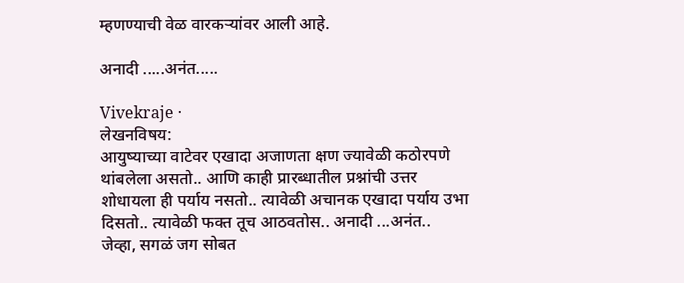म्हणण्याची वेळ वारकऱ्यांवर आली आहे.

अनादी .....अनंत.....

Vivekraje ·
लेखनविषय:
आयुष्याच्या वाटेवर एखादा अजाणता क्षण ज्यावेळी कठोरपणे थांबलेला असतो.. आणि काही प्रारब्धातील प्रश्नांची उत्तर शोधायला ही पर्याय नसतो.. त्यावेळी अचानक एखादा पर्याय उभा दिसतो.. त्यावेळी फक्त तूच आठवतोस.. अनादी ...अनंत.. जेव्हा, सगळं जग सोबत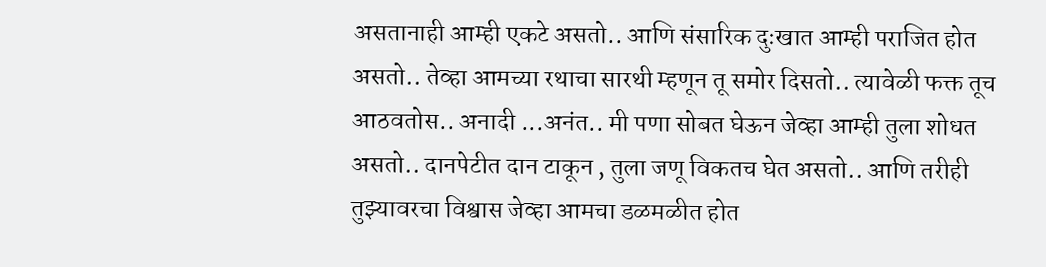असतानाही आम्ही एकटे असतो.. आणि संसारिक दुःखात आम्ही पराजित होत असतो.. तेव्हा आमच्या रथाचा सारथी म्हणून तू समोर दिसतो.. त्यावेळी फक्त तूच आठवतोस.. अनादी ...अनंत.. मी पणा सोबत घेऊन जेव्हा आम्ही तुला शोधत असतो.. दानपेटीत दान टाकून , तुला जणू विकतच घेत असतो.. आणि तरीही तुझ्यावरचा विश्वास जेव्हा आमचा डळमळीत होत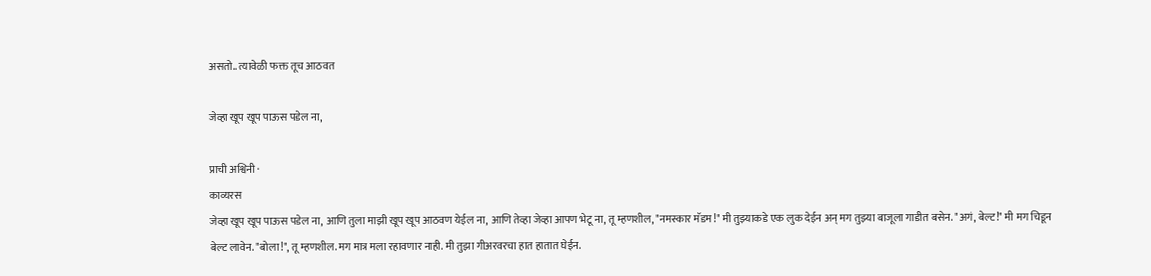असतो.. त्यावेळी फक्त तूच आठवत

जेव्हा खूप खूप पाऊस पडेल ना,

प्राची अश्विनी ·
काव्यरस
जेव्हा खूप खूप पाऊस पडेल ना, आणि तुला माझी खूप खूप आठवण येईल ना, आणि तेव्हा जेव्हा आपण भेटू ना, तू म्हणशील, "नमस्कार मॅडम!" मी तुझ्याकडे एक लुक देईन अन् मग तुझ्या बाजूला गाडीत बसेन. "अगं, बेल्ट!" मी मग चिडून बेल्ट लावेन. "बोला!", तू म्हणशील. मग मात्र मला रहावणार नाही. मी तुझा गीअरवरचा हात हातात घेईन.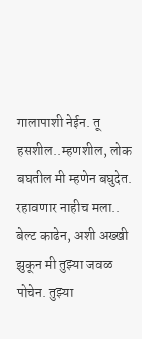गालापाशी नेईन. तू हसशील..म्हणशील, लोक बघतील मी म्हणेन बघुदेत. रहावणार नाहीच मला.. बेल्ट काढेन, अशी अख्खी झुकून मी तुझ्या जवळ पोचेन. तुझ्या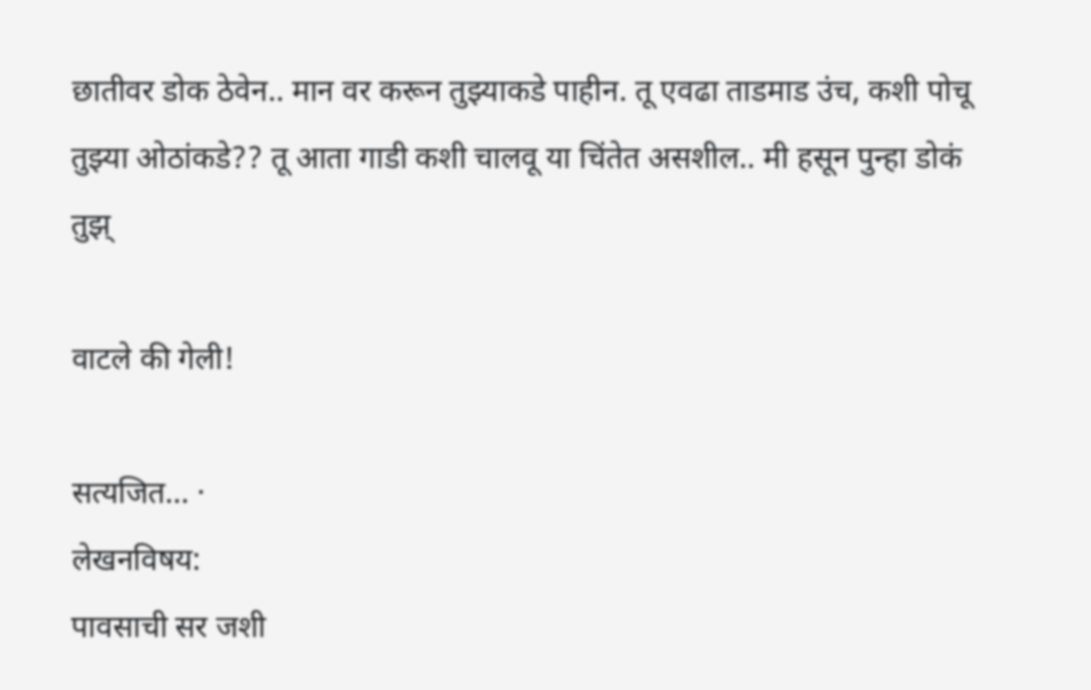छातीवर डोक ठेवेन.. मान वर करून तुझ्याकडे पाहीन. तू एवढा ताडमाड उंच, कशी पोचू तुझ्या ओठांकडे?? तू आता गाडी कशी चालवू या चिंतेत असशील.. मी हसून पुन्हा डोकं तुझ्

वाटले की गेली!

सत्यजित... ·
लेखनविषय:
पावसाची सर जशी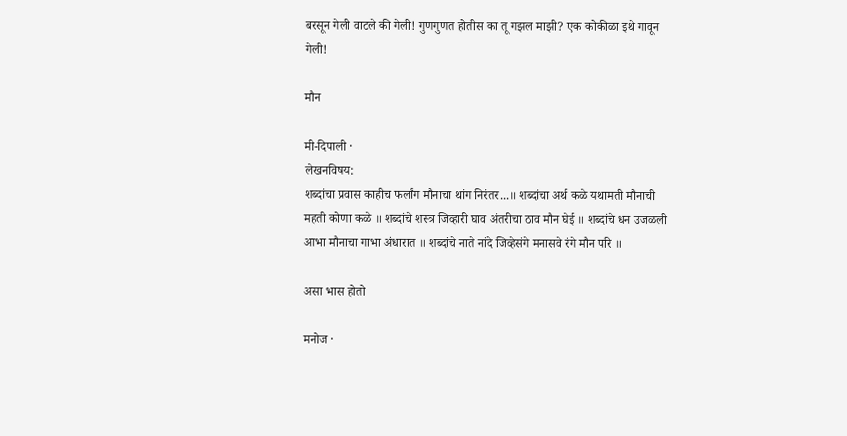बरसून गेली वाटले की गेली! गुणगुणत होतीस का तू गझल माझी? एक कोकीळा इथे गावून गेली!

मौन

मी-दिपाली ·
लेखनविषय:
शब्दांचा प्रवास काहीच फर्लांग मौनाचा थांग निरंतर...॥ शब्दांचा अर्थ कळे यथामती मौनाची महती कोणा कळे ॥ शब्दांचे शस्त्र जिव्हारी घाव अंतरीचा ठाव मौन घेई ॥ शब्दांचे धन उजळली आभा मौनाचा गाभा अंधारात ॥ शब्दांचे नाते नांदे जिव्हेसंगे मनासवे रंगे मौन परि ॥

असा भास होतो

मनोज ·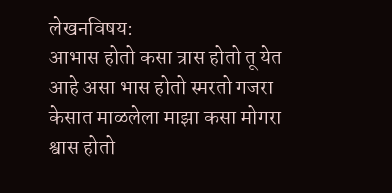लेखनविषय:
आभास होतो कसा त्रास होतो तू येत आहे असा भास होतो स्मरतो गजरा केसात माळलेला माझा कसा मोगरा श्वास होतो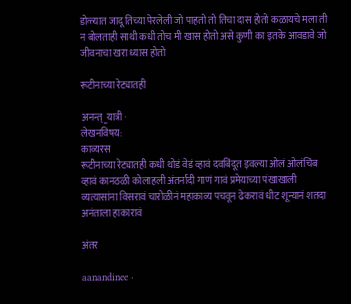डोळ्यात जादू तिच्या पेरलेली जो पाहतो तो तिचा दास होतो कळायचे मला ती न बोलताही साथी कधी तोच मी खास होतो असे कुणी का इतके आवडावे जो जीवनाचा खरा ध्यास होतो

रूटीनाच्या रेट्यातही

अनन्त्_यात्री ·
लेखनविषय:
काव्यरस
रूटीनाच्या रेट्यातही कधी थोडं वेडं व्हावं दवबिंदूत इवल्या ओलं ओलंचिंब व्हावं कानठळी कोलाहली अंतर्नादी गाणं गावं प्रमेयाच्या पंखाखाली व्यत्यासांना विसरावं चारोळीनं महाकाव्य पचवून ढेकरावं धीट शून्यानं शतदा अनंताला हाकारावं

अंतर

aanandinee ·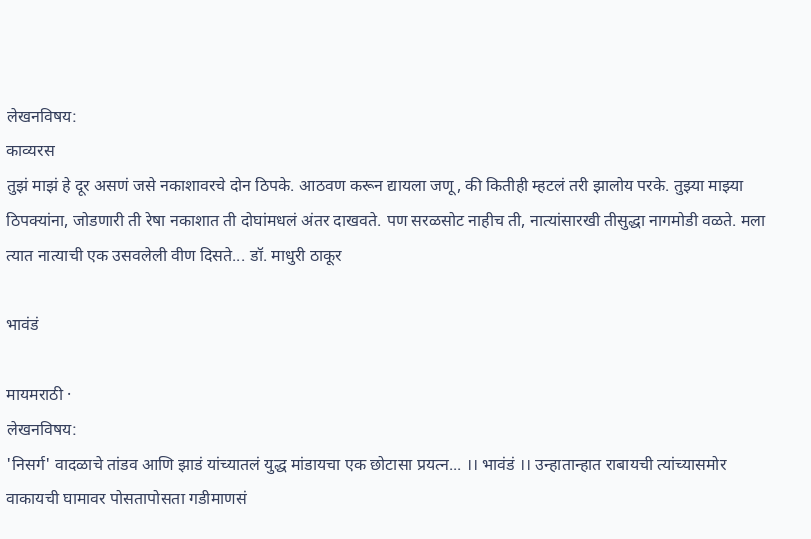लेखनविषय:
काव्यरस
तुझं माझं हे दूर असणं जसे नकाशावरचे दोन ठिपके. आठवण करून द्यायला जणू, की कितीही म्हटलं तरी झालोय परके. तुझ्या माझ्या ठिपक्यांना, जोडणारी ती रेषा नकाशात ती दोघांमधलं अंतर दाखवते. पण सरळसोट नाहीच ती, नात्यांसारखी तीसुद्धा नागमोडी वळते. मला त्यात नात्याची एक उसवलेली वीण दिसते... डॉ. माधुरी ठाकूर

भावंडं

मायमराठी ·
लेखनविषय:
'निसर्ग' वादळाचे तांडव आणि झाडं यांच्यातलं युद्ध मांडायचा एक छोटासा प्रयत्न... ।। भावंडं ।। उन्हातान्हात राबायची त्यांच्यासमोर वाकायची घामावर पोसतापोसता गडीमाणसं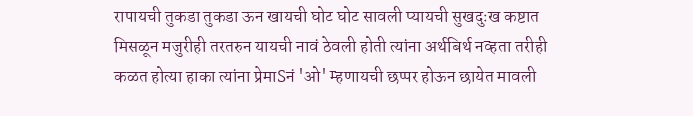रापायची तुकडा तुकडा ऊन खायची घोट घोट सावली प्यायची सुखदुःख कष्टात मिसळून मजुरीही तरतरुन यायची नावं ठेवली होती त्यांना अर्थबिर्थ नव्हता तरीही कळत होत्या हाका त्यांना प्रेमाSनं 'ओ' म्हणायची छप्पर होऊन छायेत मावली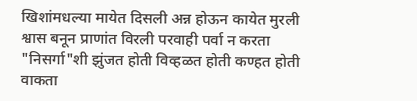खिशांमधल्या मायेत दिसली अन्न होऊन कायेत मुरली श्वास बनून प्राणांत विरली परवाही पर्वा न करता "निसर्गा"शी झुंजत होती विव्हळत होती कण्हत होती वाकता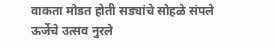वाकता मोडत होती सड्यांचे सोहळे संपले ऊर्जेचे उत्सव नुरले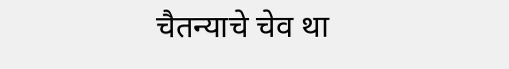चैतन्याचे चेव था